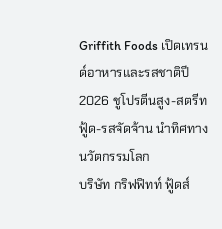Griffith Foods เปิดเทรนด์อาหารและรสชาติปี 2026 ชูโปรตีนสูง-สตรีทฟู้ด-รสจัดจ้าน นำทิศทางนวัตกรรมโลก
บริษัท กริฟฟิทท์ ฟู้ดส์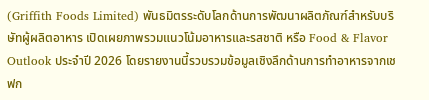(Griffith Foods Limited) พันธมิตรระดับโลกด้านการพัฒนาผลิตภัณฑ์สำหรับบริษัทผู้ผลิตอาหาร เปิดเผยภาพรวมแนวโน้มอาหารและรสชาติ หรือ Food & Flavor Outlook ประจำปี 2026 โดยรายงานนี้รวบรวมข้อมูลเชิงลึกด้านการทำอาหารจากเชฟก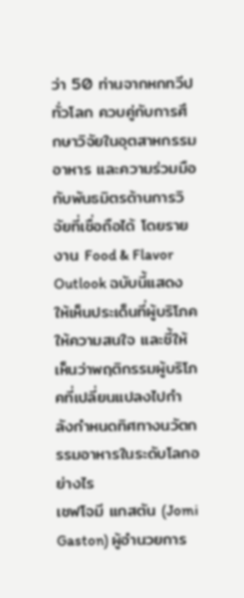ว่า 50 ท่านจากหกทวีปทั่วโลก ควบคู่กับการศึกษาวิจัยในอุตสาหกรรมอาหาร และความร่วมมือกับพันธมิตรด้านการวิจัยที่เชื่อถือได้ โดยรายงาน Food & Flavor Outlook ฉบับนี้แสดงให้เห็นประเด็นที่ผู้บริโภคให้ความสนใจ และชี้ให้เห็นว่าพฤติกรรมผู้บริโภคที่เปลี่ยนแปลงไปกำลังกำหนดทิศทางนวัตกรรมอาหารในระดับโลกอย่างไร
เชฟโจมี แกสตัน (Jomi Gaston) ผู้อำนวยการ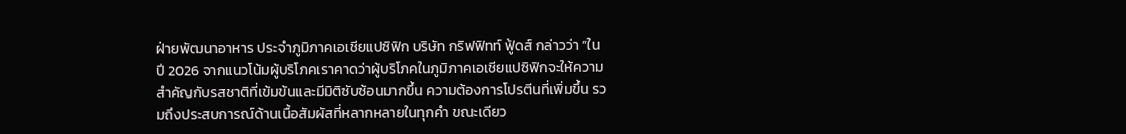ฝ่ายพัฒนาอาหาร ประจำภูมิภาคเอเชียแปซิฟิก บริษัท กริฟฟิทท์ ฟู้ดส์ กล่าวว่า “ในปี 2026 จากแนวโน้มผู้บริโภคเราคาดว่าผู้บริโภคในภูมิภาคเอเชียแปซิฟิกจะให้ความสำคัญกับรสชาติที่เข้มข้นและมีมิติซับซ้อนมากขึ้น ความต้องการโปรตีนที่เพิ่มขึ้น รวมถึงประสบการณ์ด้านเนื้อสัมผัสที่หลากหลายในทุกคำ ขณะเดียว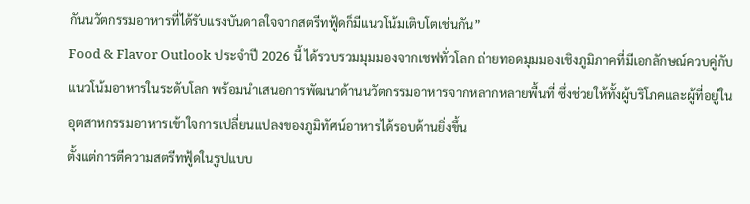กันนวัตกรรมอาหารที่ได้รับแรงบันดาลใจจากสตรีทฟู้ดก็มีแนวโน้มเติบโตเช่นกัน”
Food & Flavor Outlook ประจำปี 2026 นี้ ได้รวบรวมมุมมองจากเชฟทั่วโลก ถ่ายทอดมุมมองเชิงภูมิภาคที่มีเอกลักษณ์ควบคู่กับแนวโน้มอาหารในระดับโลก พร้อมนำเสนอการพัฒนาด้านนวัตกรรมอาหารจากหลากหลายพื้นที่ ซึ่งช่วยให้ทั้งผู้บริโภคและผู้ที่อยู่ในอุตสาหกรรมอาหารเข้าใจการเปลี่ยนแปลงของภูมิทัศน์อาหารได้รอบด้านยิ่งขึ้น
ตั้งแต่การตีความสตรีทฟู้ดในรูปแบบ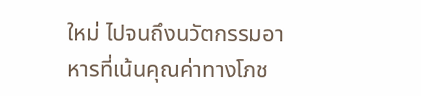ใหม่ ไปจนถึงนวัตกรรมอาหารที่เน้นคุณค่าทางโภช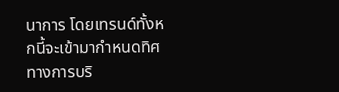นาการ โดยเทรนด์ทั้งหกนี้จะเข้ามากำหนดทิศทางการบริ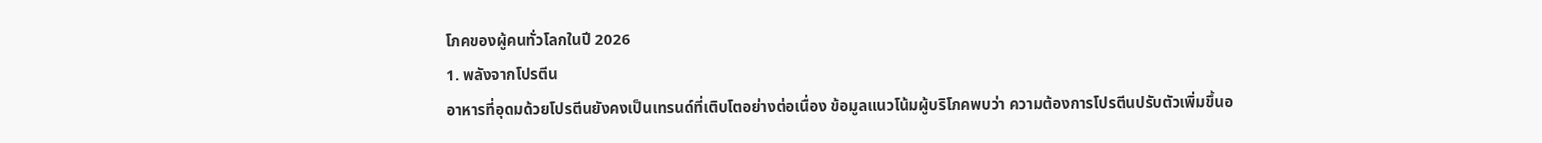โภคของผู้คนทั่วโลกในปี 2026
1. พลังจากโปรตีน
อาหารที่อุดมด้วยโปรตีนยังคงเป็นเทรนด์ที่เติบโตอย่างต่อเนื่อง ข้อมูลแนวโน้มผู้บริโภคพบว่า ความต้องการโปรตีนปรับตัวเพิ่มขึ้นอ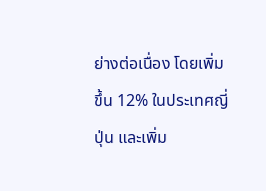ย่างต่อเนื่อง โดยเพิ่มขึ้น 12% ในประเทศญี่ปุ่น และเพิ่ม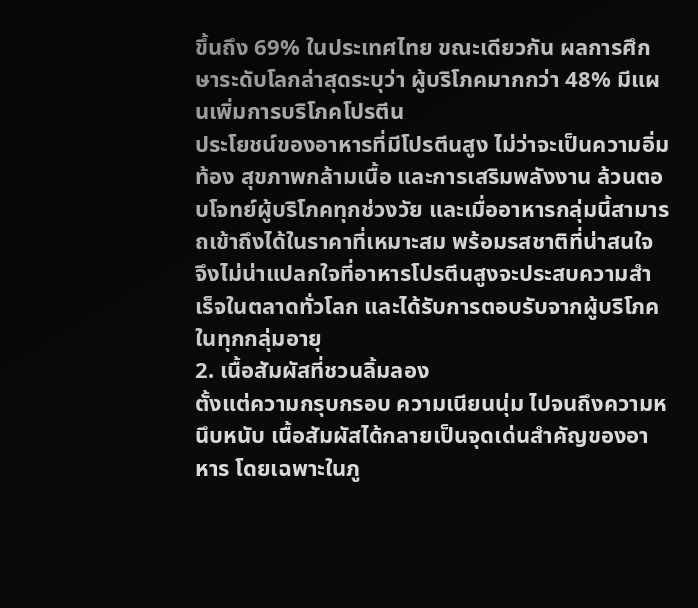ขึ้นถึง 69% ในประเทศไทย ขณะเดียวกัน ผลการศึกษาระดับโลกล่าสุดระบุว่า ผู้บริโภคมากกว่า 48% มีแผนเพิ่มการบริโภคโปรตีน
ประโยชน์ของอาหารที่มีโปรตีนสูง ไม่ว่าจะเป็นความอิ่มท้อง สุขภาพกล้ามเนื้อ และการเสริมพลังงาน ล้วนตอบโจทย์ผู้บริโภคทุกช่วงวัย และเมื่ออาหารกลุ่มนี้สามารถเข้าถึงได้ในราคาที่เหมาะสม พร้อมรสชาติที่น่าสนใจ จึงไม่น่าแปลกใจที่อาหารโปรตีนสูงจะประสบความสำเร็จในตลาดทั่วโลก และได้รับการตอบรับจากผู้บริโภคในทุกกลุ่มอายุ
2. เนื้อสัมผัสที่ชวนลิ้มลอง
ตั้งแต่ความกรุบกรอบ ความเนียนนุ่ม ไปจนถึงความหนึบหนับ เนื้อสัมผัสได้กลายเป็นจุดเด่นสำคัญของอาหาร โดยเฉพาะในภู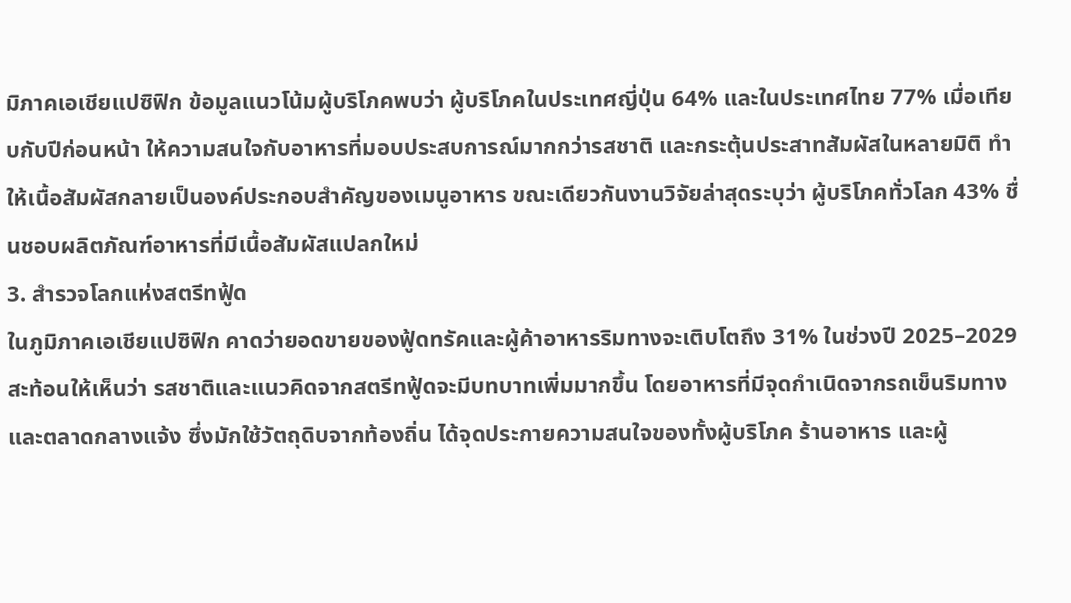มิภาคเอเชียแปซิฟิก ข้อมูลแนวโน้มผู้บริโภคพบว่า ผู้บริโภคในประเทศญี่ปุ่น 64% และในประเทศไทย 77% เมื่อเทียบกับปีก่อนหน้า ให้ความสนใจกับอาหารที่มอบประสบการณ์มากกว่ารสชาติ และกระตุ้นประสาทสัมผัสในหลายมิติ ทำให้เนื้อสัมผัสกลายเป็นองค์ประกอบสำคัญของเมนูอาหาร ขณะเดียวกันงานวิจัยล่าสุดระบุว่า ผู้บริโภคทั่วโลก 43% ชื่นชอบผลิตภัณฑ์อาหารที่มีเนื้อสัมผัสแปลกใหม่
3. สำรวจโลกแห่งสตรีทฟู้ด
ในภูมิภาคเอเชียแปซิฟิก คาดว่ายอดขายของฟู้ดทรัคและผู้ค้าอาหารริมทางจะเติบโตถึง 31% ในช่วงปี 2025–2029 สะท้อนให้เห็นว่า รสชาติและแนวคิดจากสตรีทฟู้ดจะมีบทบาทเพิ่มมากขึ้น โดยอาหารที่มีจุดกำเนิดจากรถเข็นริมทางและตลาดกลางแจ้ง ซึ่งมักใช้วัตถุดิบจากท้องถิ่น ได้จุดประกายความสนใจของทั้งผู้บริโภค ร้านอาหาร และผู้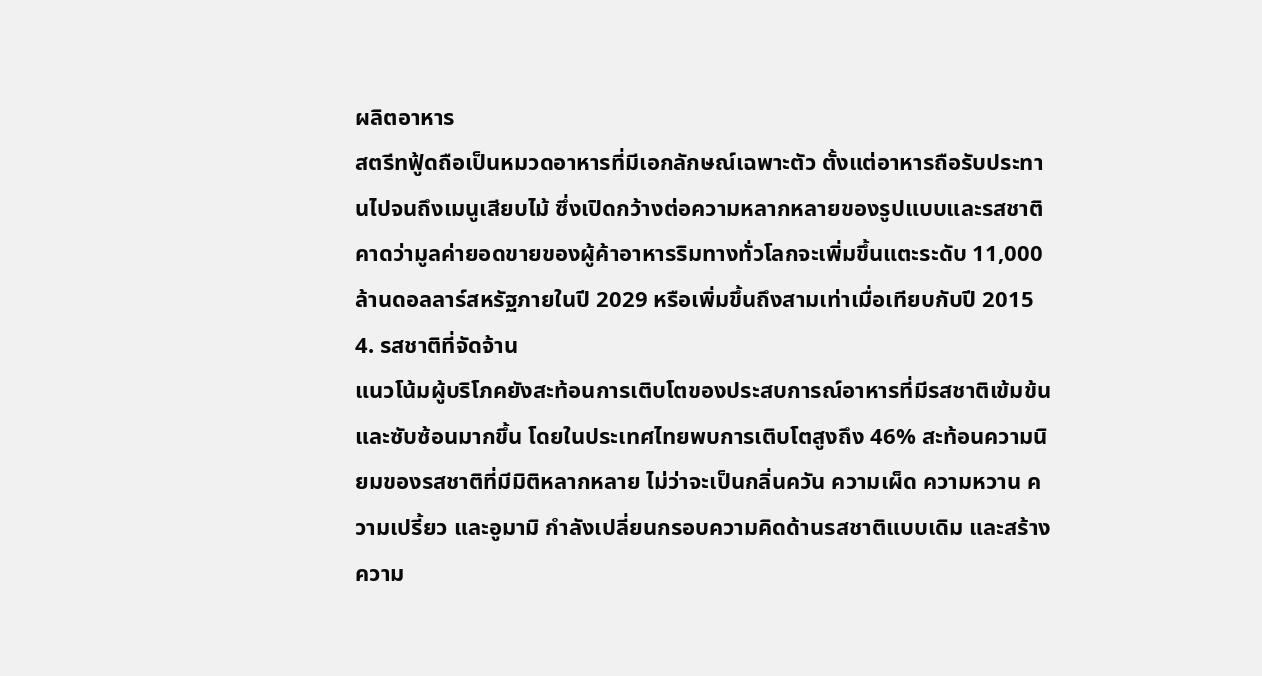ผลิตอาหาร
สตรีทฟู้ดถือเป็นหมวดอาหารที่มีเอกลักษณ์เฉพาะตัว ตั้งแต่อาหารถือรับประทานไปจนถึงเมนูเสียบไม้ ซึ่งเปิดกว้างต่อความหลากหลายของรูปแบบและรสชาติ คาดว่ามูลค่ายอดขายของผู้ค้าอาหารริมทางทั่วโลกจะเพิ่มขึ้นแตะระดับ 11,000 ล้านดอลลาร์สหรัฐภายในปี 2029 หรือเพิ่มขึ้นถึงสามเท่าเมื่อเทียบกับปี 2015
4. รสชาติที่จัดจ้าน
แนวโน้มผู้บริโภคยังสะท้อนการเติบโตของประสบการณ์อาหารที่มีรสชาติเข้มข้นและซับซ้อนมากขึ้น โดยในประเทศไทยพบการเติบโตสูงถึง 46% สะท้อนความนิยมของรสชาติที่มีมิติหลากหลาย ไม่ว่าจะเป็นกลิ่นควัน ความเผ็ด ความหวาน ความเปรี้ยว และอูมามิ กำลังเปลี่ยนกรอบความคิดด้านรสชาติแบบเดิม และสร้างความ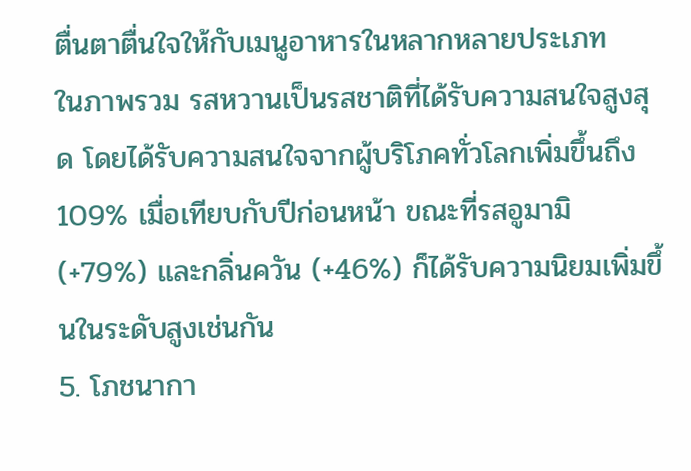ตื่นตาตื่นใจให้กับเมนูอาหารในหลากหลายประเภท
ในภาพรวม รสหวานเป็นรสชาติที่ได้รับความสนใจสูงสุด โดยได้รับความสนใจจากผู้บริโภคทั่วโลกเพิ่มขึ้นถึง 109% เมื่อเทียบกับปีก่อนหน้า ขณะที่รสอูมามิ (+79%) และกลิ่นควัน (+46%) ก็ได้รับความนิยมเพิ่มขึ้นในระดับสูงเช่นกัน
5. โภชนากา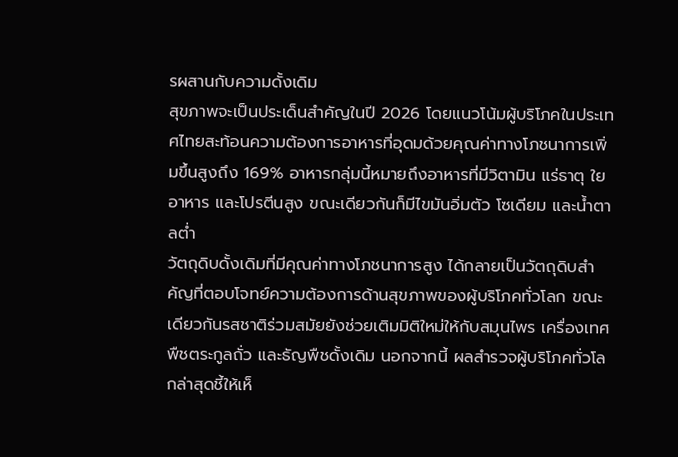รผสานกับความดั้งเดิม
สุขภาพจะเป็นประเด็นสำคัญในปี 2026 โดยแนวโน้มผู้บริโภคในประเทศไทยสะท้อนความต้องการอาหารที่อุดมด้วยคุณค่าทางโภชนาการเพิ่มขึ้นสูงถึง 169% อาหารกลุ่มนี้หมายถึงอาหารที่มีวิตามิน แร่ธาตุ ใยอาหาร และโปรตีนสูง ขณะเดียวกันก็มีไขมันอิ่มตัว โซเดียม และน้ำตาลต่ำ
วัตถุดิบดั้งเดิมที่มีคุณค่าทางโภชนาการสูง ได้กลายเป็นวัตถุดิบสำคัญที่ตอบโจทย์ความต้องการด้านสุขภาพของผู้บริโภคทั่วโลก ขณะเดียวกันรสชาติร่วมสมัยยังช่วยเติมมิติใหม่ให้กับสมุนไพร เครื่องเทศ พืชตระกูลถั่ว และธัญพืชดั้งเดิม นอกจากนี้ ผลสำรวจผู้บริโภคทั่วโลกล่าสุดชี้ให้เห็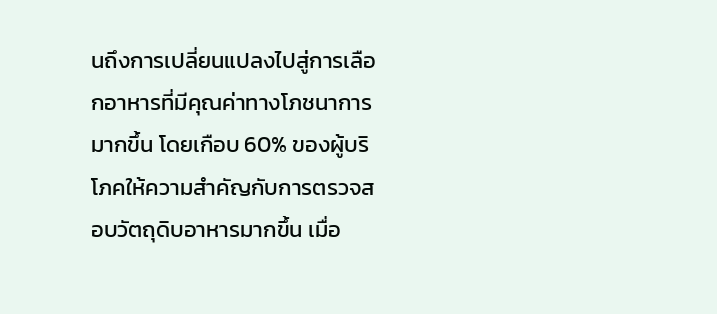นถึงการเปลี่ยนแปลงไปสู่การเลือกอาหารที่มีคุณค่าทางโภชนาการมากขึ้น โดยเกือบ 60% ของผู้บริโภคให้ความสำคัญกับการตรวจสอบวัตถุดิบอาหารมากขึ้น เมื่อ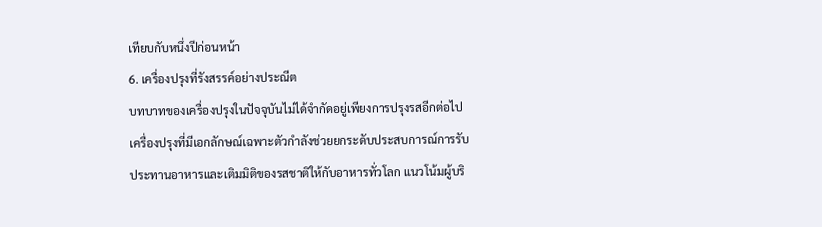เทียบกับหนึ่งปีก่อนหน้า
6. เครื่องปรุงที่รังสรรค์อย่างประณีต
บทบาทของเครื่องปรุงในปัจจุบันไม่ได้จำกัดอยู่เพียงการปรุงรสอีกต่อไป เครื่องปรุงที่มีเอกลักษณ์เฉพาะตัวกำลังช่วยยกระดับประสบการณ์การรับประทานอาหารและเติมมิติของรสชาติให้กับอาหารทั่วโลก แนวโน้มผู้บริ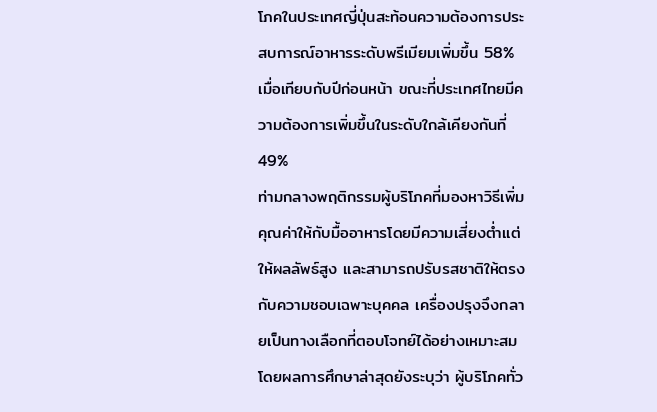โภคในประเทศญี่ปุ่นสะท้อนความต้องการประสบการณ์อาหารระดับพรีเมียมเพิ่มขึ้น 58% เมื่อเทียบกับปีก่อนหน้า ขณะที่ประเทศไทยมีความต้องการเพิ่มขึ้นในระดับใกล้เคียงกันที่ 49%
ท่ามกลางพฤติกรรมผู้บริโภคที่มองหาวิธีเพิ่มคุณค่าให้กับมื้ออาหารโดยมีความเสี่ยงต่ำแต่ให้ผลลัพธ์สูง และสามารถปรับรสชาติให้ตรงกับความชอบเฉพาะบุคคล เครื่องปรุงจึงกลายเป็นทางเลือกที่ตอบโจทย์ได้อย่างเหมาะสม โดยผลการศึกษาล่าสุดยังระบุว่า ผู้บริโภคทั่ว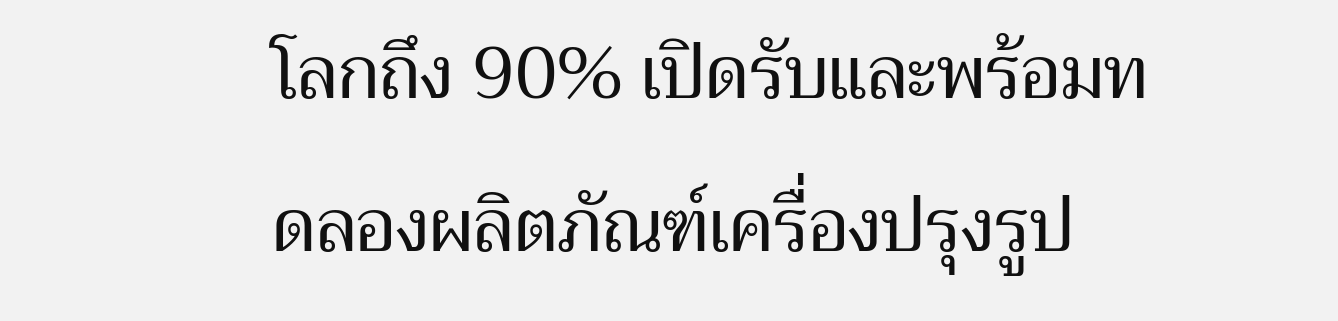โลกถึง 90% เปิดรับและพร้อมทดลองผลิตภัณฑ์เครื่องปรุงรูป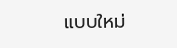แบบใหม่